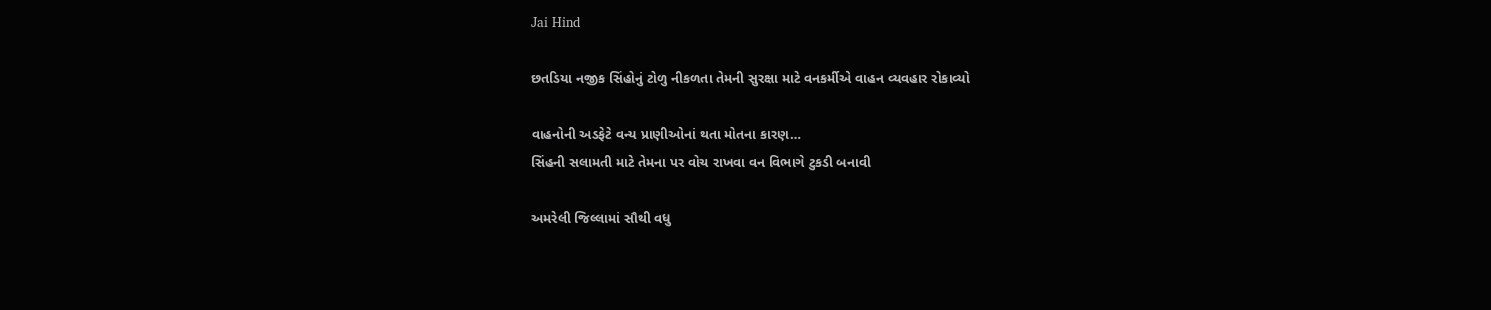Jai Hind

છતડિયા નજીક સિંહોનું ટોળુ નીકળતા તેમની સુરક્ષા માટે વનકર્મીએ વાહન વ્યવહાર રોકાવ્યો

વાહનોની અડફેટે વન્ય પ્રાણીઓનાં થતા મોતના કારણ…
સિંહની સલામતી માટે તેમના પર વોચ રાખવા વન વિભાગે ટુકડી બનાવી

અમરેલી જિલ્લામાં સૌથી વધુ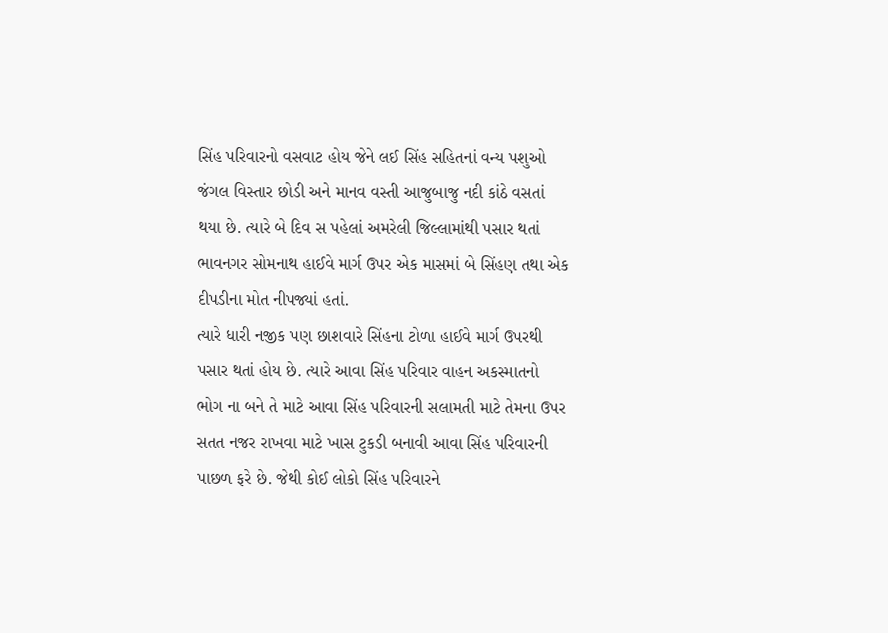સિંહ પરિવારનો વસવાટ હોય જેને લઈ સિંહ સહિતનાં વન્ય પશુઓ જંગલ વિસ્તાર છોડી અને માનવ વસ્તી આજુબાજુ નદી કાંઠે વસતાં થયા છે. ત્યારે બે દિવ સ પહેલાં અમરેલી જિલ્લામાંથી પસાર થતાં ભાવનગર સોમનાથ હાઈવે માર્ગ ઉપર એક માસમાં બે સિંહણ તથા એક દીપડીના મોત નીપજ્યાં હતાં.
ત્યારે ધારી નજીક પણ છાશવારે સિંહના ટોળા હાઈવે માર્ગ ઉપરથી પસાર થતાં હોય છે. ત્યારે આવા સિંહ પરિવાર વાહન અકસ્માતનો ભોગ ના બને તે માટે આવા સિંહ પરિવારની સલામતી માટે તેમના ઉપર સતત નજર રાખવા માટે ખાસ ટુકડી બનાવી આવા સિંહ પરિવારની પાછળ ફરે છે. જેથી કોઈ લોકો સિંહ પરિવારને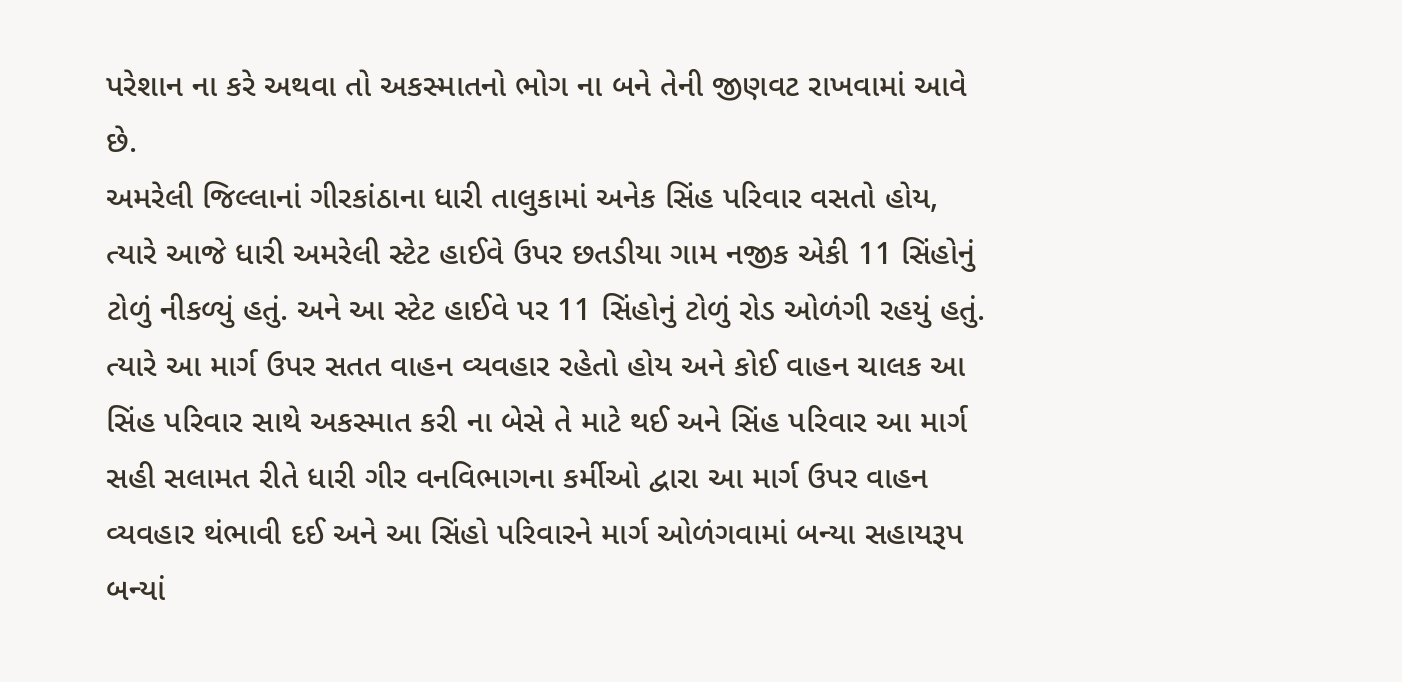પરેશાન ના કરે અથવા તો અકસ્માતનો ભોગ ના બને તેની જીણવટ રાખવામાં આવે છે.
અમરેલી જિલ્લાનાં ગીરકાંઠાના ધારી તાલુકામાં અનેક સિંહ પરિવાર વસતો હોય, ત્યારે આજે ધારી અમરેલી સ્ટેટ હાઈવે ઉપર છતડીયા ગામ નજીક એકી 11 સિંહોનું ટોળું નીકળ્યું હતું. અને આ સ્ટેટ હાઈવે પર 11 સિંહોનું ટોળું રોડ ઓળંગી રહયું હતું.
ત્યારે આ માર્ગ ઉપર સતત વાહન વ્યવહાર રહેતો હોય અને કોઈ વાહન ચાલક આ સિંહ પરિવાર સાથે અકસ્માત કરી ના બેસે તે માટે થઈ અને સિંહ પરિવાર આ માર્ગ સહી સલામત રીતે ધારી ગીર વનવિભાગના કર્મીઓ દ્વારા આ માર્ગ ઉપર વાહન વ્યવહાર થંભાવી દઈ અને આ સિંહો પરિવારને માર્ગ ઓળંગવામાં બન્યા સહાયરૂપ બન્યાં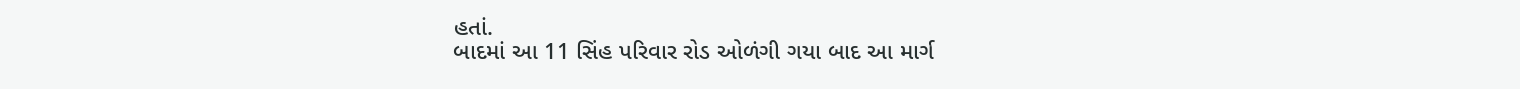હતાં.
બાદમાં આ 11 સિંહ પરિવાર રોડ ઓળંગી ગયા બાદ આ માર્ગ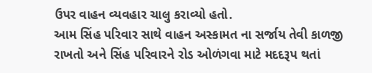ઉપર વાહન વ્યવહાર ચાલુ કરાવ્યો હતો.
આમ સિંહ પરિવાર સાથે વાહન અસ્કામત ના સર્જાય તેવી કાળજી રાખતો અને સિંહ પરિવારને રોડ ઓળંગવા માટે મદદરૂપ થતાં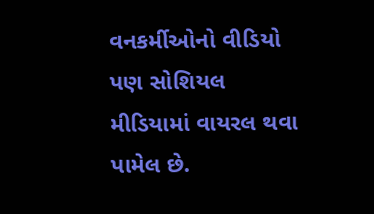વનકર્મીઓનો વીડિયો પણ સોશિયલ મીડિયામાં વાયરલ થવા પામેલ છે.